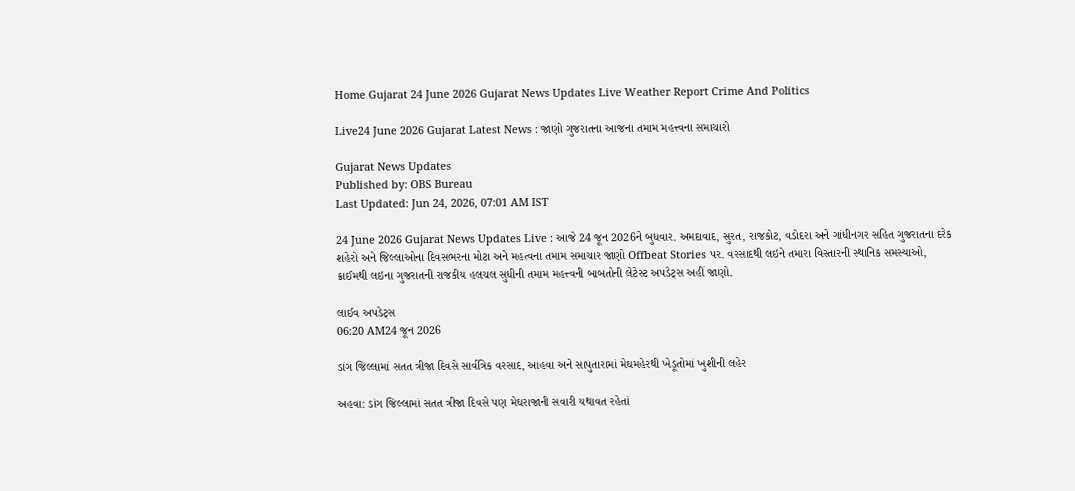Home Gujarat 24 June 2026 Gujarat News Updates Live Weather Report Crime And Politics

Live24 June 2026 Gujarat Latest News : જાણો ગુજરાતના આજના તમામ મહત્ત્વના સમાચારો

Gujarat News Updates
Published by: OBS Bureau
Last Updated: Jun 24, 2026, 07:01 AM IST

24 June 2026 Gujarat News Updates Live : આજે 24 જૂન 2026ને બુધવાર. અમદાવાદ, સુરત, રાજકોટ, વડોદરા અને ગાંધીનગર સહિત ગુજરાતના દરેક શહેરો અને જિલ્લાઓના દિવસભરના મોટા અને મહત્વના તમામ સમાચાર જાણો Offbeat Stories પર. વરસાદથી લઇને તમારા વિસ્તારની સ્થાનિક સમસ્યાઓ, ક્રાઈમથી લઇના ગુજરાતની રાજકીય હલચલ સુધીની તમામ મહત્ત્વની બાબતોની લેટેસ્ટ અપડેટ્સ અહીં જાણો.

લાઈવ અપડેટ્સ
06:20 AM24 જૂન 2026

ડાંગ જિલ્લામાં સતત ત્રીજા દિવસે સાર્વત્રિક વરસાદ, આહવા અને સાપુતારામાં મેઘમહેરથી ખેડૂતોમાં ખુશીની લહેર

અહવા: ડાંગ જિલ્લામાં સતત ત્રીજા દિવસે પણ મેઘરાજાની સવારી યથાવત રહેતાં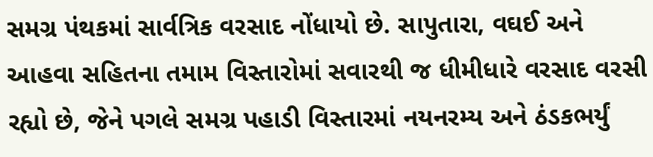સમગ્ર પંથકમાં સાર્વત્રિક વરસાદ નોંધાયો છે. સાપુતારા, વઘઈ અને આહવા સહિતના તમામ વિસ્તારોમાં સવારથી જ ધીમીધારે વરસાદ વરસી રહ્યો છે, જેને પગલે સમગ્ર પહાડી વિસ્તારમાં નયનરમ્ય અને ઠંડકભર્યું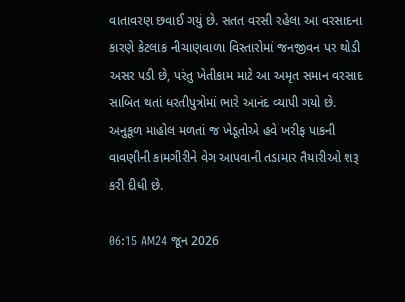વાતાવરણ છવાઈ ગયું છે. સતત વરસી રહેલા આ વરસાદના કારણે કેટલાક નીચાણવાળા વિસ્તારોમાં જનજીવન પર થોડી અસર પડી છે, પરંતુ ખેતીકામ માટે આ અમૃત સમાન વરસાદ સાબિત થતાં ધરતીપુત્રોમાં ભારે આનંદ વ્યાપી ગયો છે. અનુકૂળ માહોલ મળતાં જ ખેડૂતોએ હવે ખરીફ પાકની વાવણીની કામગીરીને વેગ આપવાની તડામાર તૈયારીઓ શરૂ કરી દીધી છે.

06:15 AM24 જૂન 2026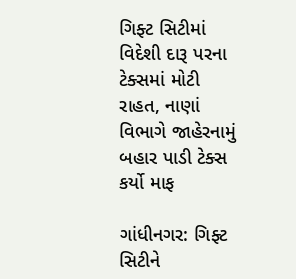ગિફ્ટ સિટીમાં વિદેશી દારૂ પરના ટેક્સમાં મોટી રાહત, નાણાં વિભાગે જાહેરનામું બહાર પાડી ટેક્સ કર્યો માફ

ગાંધીનગર: ગિફ્ટ સિટીને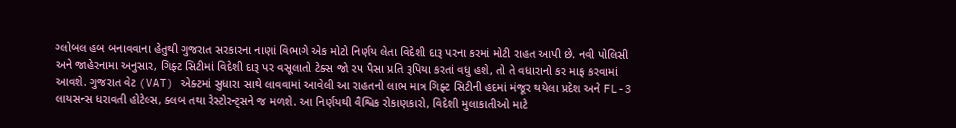ગ્લોબલ હબ બનાવવાના હેતુથી ગુજરાત સરકારના નાણાં વિભાગે એક મોટો નિર્ણય લેતા વિદેશી દારૂ પરના કરમાં મોટી રાહત આપી છે. નવી પોલિસી અને જાહેરનામા અનુસાર, ગિફ્ટ સિટીમાં વિદેશી દારૂ પર વસૂલાતો ટેક્સ જો ૨૫ પૈસા પ્રતિ રૂપિયા કરતાં વધુ હશે, તો તે વધારાનો કર માફ કરવામાં આવશે. ગુજરાત વેટ (VAT) એક્ટમાં સુધારા સાથે લાવવામાં આવેલી આ રાહતનો લાભ માત્ર ગિફ્ટ સિટીની હદમાં મંજૂર થયેલા પ્રદેશ અને FL-3 લાયસન્સ ધરાવતી હોટેલ્સ, ક્લબ તથા રેસ્ટોરન્ટ્સને જ મળશે. આ નિર્ણયથી વૈશ્વિક રોકાણકારો, વિદેશી મુલાકાતીઓ માટે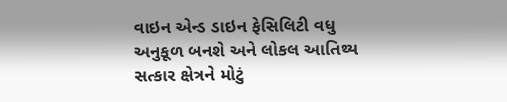વાઇન એન્ડ ડાઇન ફેસિલિટી વધુ અનુકૂળ બનશે અને લોકલ આતિથ્ય સત્કાર ક્ષેત્રને મોટું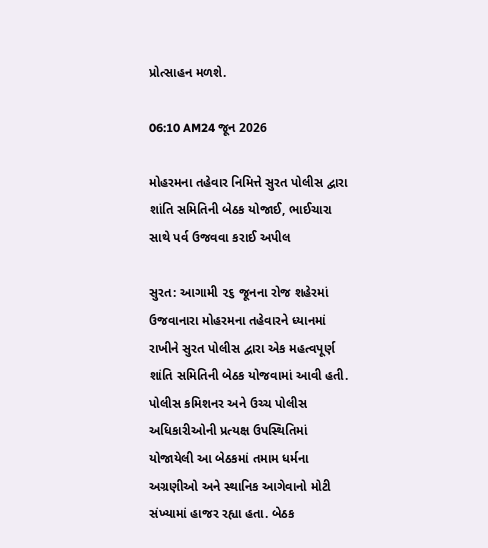પ્રોત્સાહન મળશે.

06:10 AM24 જૂન 2026

મોહરમના તહેવાર નિમિત્તે સુરત પોલીસ દ્વારા શાંતિ સમિતિની બેઠક યોજાઈ, ભાઈચારા સાથે પર્વ ઉજવવા કરાઈ અપીલ

સુરત: આગામી ૨૬ જૂનના રોજ શહેરમાં ઉજવાનારા મોહરમના તહેવારને ધ્યાનમાં રાખીને સુરત પોલીસ દ્વારા એક મહત્વપૂર્ણ શાંતિ સમિતિની બેઠક યોજવામાં આવી હતી. પોલીસ કમિશનર અને ઉચ્ચ પોલીસ અધિકારીઓની પ્રત્યક્ષ ઉપસ્થિતિમાં યોજાયેલી આ બેઠકમાં તમામ ધર્મના અગ્રણીઓ અને સ્થાનિક આગેવાનો મોટી સંખ્યામાં હાજર રહ્યા હતા. બેઠક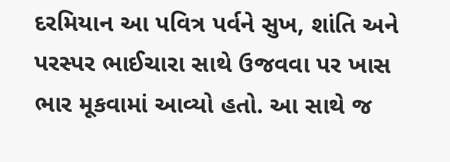દરમિયાન આ પવિત્ર પર્વને સુખ, શાંતિ અને પરસ્પર ભાઈચારા સાથે ઉજવવા પર ખાસ ભાર મૂકવામાં આવ્યો હતો. આ સાથે જ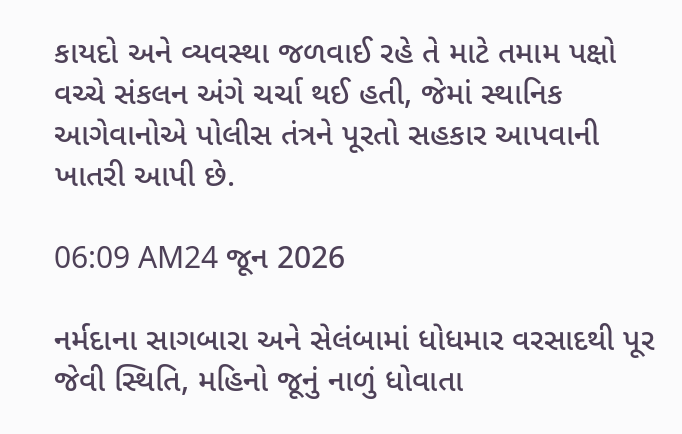કાયદો અને વ્યવસ્થા જળવાઈ રહે તે માટે તમામ પક્ષો વચ્ચે સંકલન અંગે ચર્ચા થઈ હતી, જેમાં સ્થાનિક આગેવાનોએ પોલીસ તંત્રને પૂરતો સહકાર આપવાની ખાતરી આપી છે.

06:09 AM24 જૂન 2026

નર્મદાના સાગબારા અને સેલંબામાં ધોધમાર વરસાદથી પૂર જેવી સ્થિતિ, મહિનો જૂનું નાળું ધોવાતા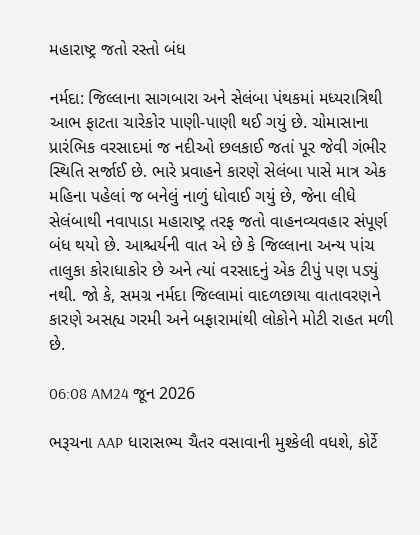મહારાષ્ટ્ર જતો રસ્તો બંધ

નર્મદા: જિલ્લાના સાગબારા અને સેલંબા પંથકમાં મધ્યરાત્રિથી આભ ફાટતા ચારેકોર પાણી-પાણી થઈ ગયું છે. ચોમાસાના પ્રારંભિક વરસાદમાં જ નદીઓ છલકાઈ જતાં પૂર જેવી ગંભીર સ્થિતિ સર્જાઈ છે. ભારે પ્રવાહને કારણે સેલંબા પાસે માત્ર એક મહિના પહેલાં જ બનેલું નાળું ધોવાઈ ગયું છે, જેના લીધે સેલંબાથી નવાપાડા મહારાષ્ટ્ર તરફ જતો વાહનવ્યવહાર સંપૂર્ણ બંધ થયો છે. આશ્ચર્યની વાત એ છે કે જિલ્લાના અન્ય પાંચ તાલુકા કોરાધાકોર છે અને ત્યાં વરસાદનું એક ટીપું પણ પડ્યું નથી. જો કે, સમગ્ર નર્મદા જિલ્લામાં વાદળછાયા વાતાવરણને કારણે અસહ્ય ગરમી અને બફારામાંથી લોકોને મોટી રાહત મળી છે.

06:08 AM24 જૂન 2026

ભરૂચના AAP ધારાસભ્ય ચૈતર વસાવાની મુશ્કેલી વધશે, કોર્ટે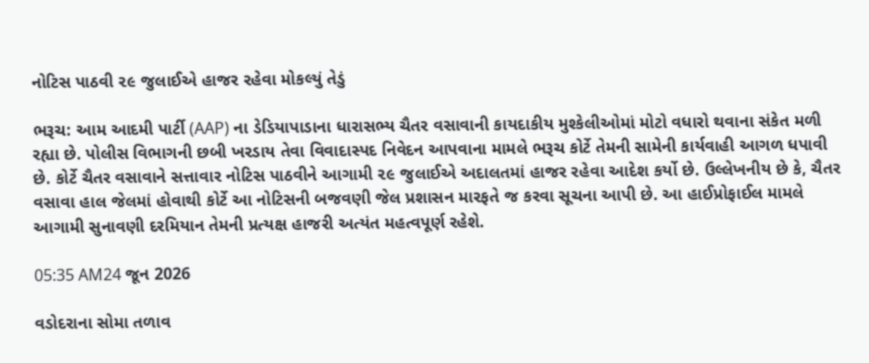નોટિસ પાઠવી ૨૯ જુલાઈએ હાજર રહેવા મોકલ્યું તેડું

ભરૂચ: આમ આદમી પાર્ટી (AAP) ના ડેડિયાપાડાના ધારાસભ્ય ચૈતર વસાવાની કાયદાકીય મુશ્કેલીઓમાં મોટો વધારો થવાના સંકેત મળી રહ્યા છે. પોલીસ વિભાગની છબી ખરડાય તેવા વિવાદાસ્પદ નિવેદન આપવાના મામલે ભરૂચ કોર્ટે તેમની સામેની કાર્યવાહી આગળ ધપાવી છે. કોર્ટે ચૈતર વસાવાને સત્તાવાર નોટિસ પાઠવીને આગામી ૨૯ જુલાઈએ અદાલતમાં હાજર રહેવા આદેશ કર્યો છે. ઉલ્લેખનીય છે કે, ચૈતર વસાવા હાલ જેલમાં હોવાથી કોર્ટે આ નોટિસની બજવણી જેલ પ્રશાસન મારફતે જ કરવા સૂચના આપી છે. આ હાઈપ્રોફાઈલ મામલે આગામી સુનાવણી દરમિયાન તેમની પ્રત્યક્ષ હાજરી અત્યંત મહત્વપૂર્ણ રહેશે.

05:35 AM24 જૂન 2026

વડોદરાના સોમા તળાવ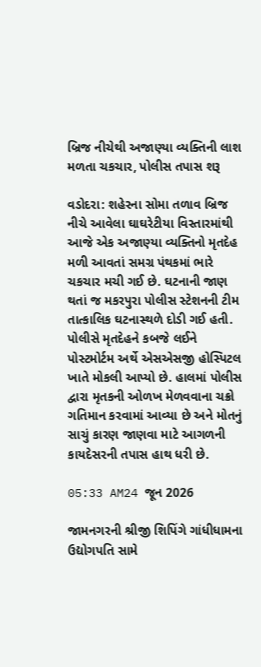બ્રિજ નીચેથી અજાણ્યા વ્યક્તિની લાશ મળતા ચકચાર, પોલીસ તપાસ શરૂ

વડોદરા: શહેરના સોમા તળાવ બ્રિજ નીચે આવેલા ઘાઘરેટીયા વિસ્તારમાંથી આજે એક અજાણ્યા વ્યક્તિનો મૃતદેહ મળી આવતાં સમગ્ર પંથકમાં ભારે ચકચાર મચી ગઈ છે. ઘટનાની જાણ થતાં જ મકરપુરા પોલીસ સ્ટેશનની ટીમ તાત્કાલિક ઘટનાસ્થળે દોડી ગઈ હતી. પોલીસે મૃતદેહને કબજે લઈને પોસ્ટમોર્ટમ અર્થે એસએસજી હોસ્પિટલ ખાતે મોકલી આપ્યો છે. હાલમાં પોલીસ દ્વારા મૃતકની ઓળખ મેળવવાના ચક્રો ગતિમાન કરવામાં આવ્યા છે અને મોતનું સાચું કારણ જાણવા માટે આગળની કાયદેસરની તપાસ હાથ ધરી છે.

05:33 AM24 જૂન 2026

જામનગરની શ્રીજી શિપિંગે ગાંધીધામના ઉદ્યોગપતિ સામે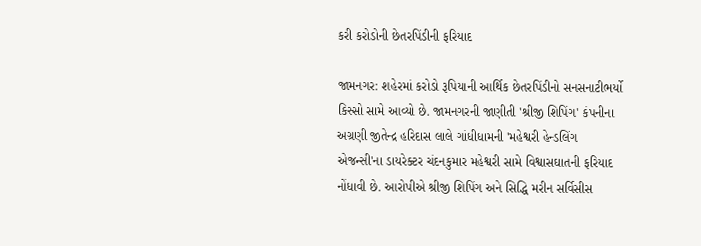કરી કરોડોની છેતરપિંડીની ફરિયાદ

જામનગર: શહેરમાં કરોડો રૂપિયાની આર્થિક છેતરપિંડીનો સનસનાટીભર્યો કિસ્સો સામે આવ્યો છે. જામનગરની જાણીતી 'શ્રીજી શિપિંગ' કંપનીના અગ્રણી જીતેન્દ્ર હરિદાસ લાલે ગાંધીધામની 'મહેશ્વરી હેન્ડલિંગ એજન્સી'ના ડાયરેક્ટર ચંદનકુમાર મહેશ્વરી સામે વિશ્વાસઘાતની ફરિયાદ નોંધાવી છે. આરોપીએ શ્રીજી શિપિંગ અને સિદ્ધિ મરીન સર્વિસીસ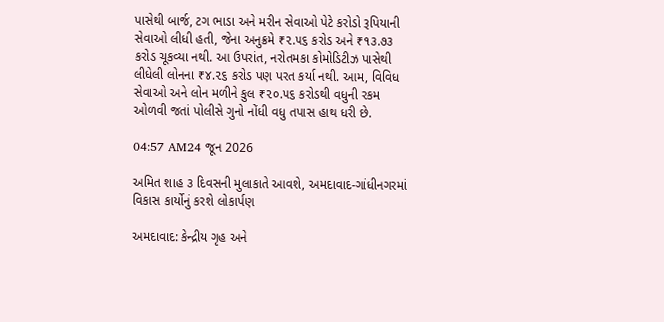પાસેથી બાર્જ, ટગ ભાડા અને મરીન સેવાઓ પેટે કરોડો રૂપિયાની સેવાઓ લીધી હતી, જેના અનુક્રમે ₹૨.૫૬ કરોડ અને ₹૧૩.૭૩ કરોડ ચૂકવ્યા નથી. આ ઉપરાંત, નરોતમકા કોમોડિટીઝ પાસેથી લીધેલી લોનના ₹૪.૨૬ કરોડ પણ પરત કર્યા નથી. આમ, વિવિધ સેવાઓ અને લોન મળીને કુલ ₹૨૦.૫૬ કરોડથી વધુની રકમ ઓળવી જતાં પોલીસે ગુનો નોંધી વધુ તપાસ હાથ ધરી છે.

04:57 AM24 જૂન 2026

અમિત શાહ ૩ દિવસની મુલાકાતે આવશે, અમદાવાદ-ગાંધીનગરમાં વિકાસ કાર્યોનું કરશે લોકાર્પણ

અમદાવાદ: કેન્દ્રીય ગૃહ અને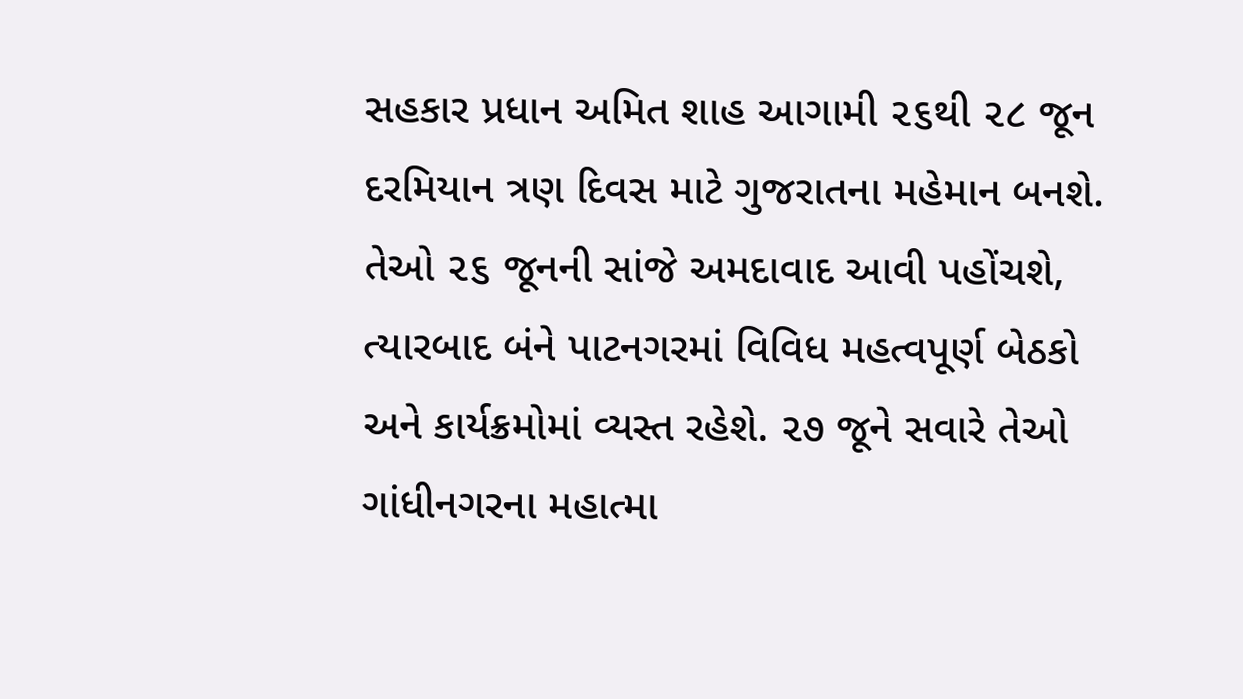સહકાર પ્રધાન અમિત શાહ આગામી ૨૬થી ૨૮ જૂન દરમિયાન ત્રણ દિવસ માટે ગુજરાતના મહેમાન બનશે. તેઓ ૨૬ જૂનની સાંજે અમદાવાદ આવી પહોંચશે, ત્યારબાદ બંને પાટનગરમાં વિવિધ મહત્વપૂર્ણ બેઠકો અને કાર્યક્રમોમાં વ્યસ્ત રહેશે. ૨૭ જૂને સવારે તેઓ ગાંધીનગરના મહાત્મા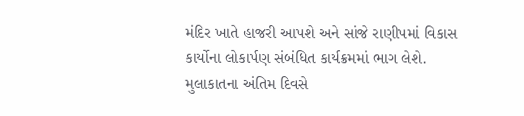મંદિર ખાતે હાજરી આપશે અને સાંજે રાણીપમાં વિકાસ કાર્યોના લોકાર્પણ સંબંધિત કાર્યક્રમમાં ભાગ લેશે. મુલાકાતના અંતિમ દિવસે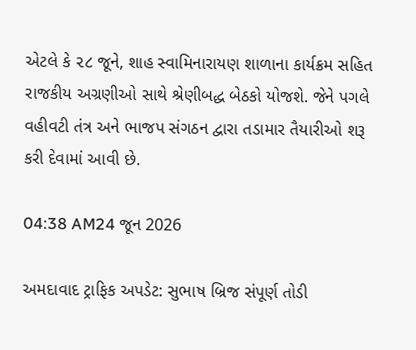એટલે કે ૨૮ જૂને, શાહ સ્વામિનારાયણ શાળાના કાર્યક્રમ સહિત રાજકીય અગ્રણીઓ સાથે શ્રેણીબદ્ધ બેઠકો યોજશે. જેને પગલે વહીવટી તંત્ર અને ભાજપ સંગઠન દ્વારા તડામાર તૈયારીઓ શરૂ કરી દેવામાં આવી છે.

04:38 AM24 જૂન 2026

અમદાવાદ ટ્રાફિક અપડેટ: સુભાષ બ્રિજ સંપૂર્ણ તોડી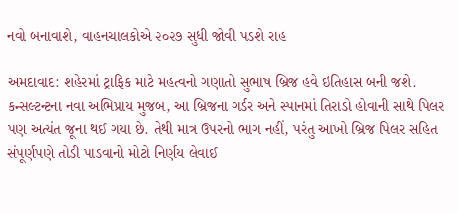નવો બનાવાશે, વાહનચાલકોએ ૨૦૨૭ સુધી જોવી પડશે રાહ

અમદાવાદ: શહેરમાં ટ્રાફિક માટે મહત્વનો ગણાતો સુભાષ બ્રિજ હવે ઇતિહાસ બની જશે. કન્સલ્ટન્ટના નવા અભિપ્રાય મુજબ, આ બ્રિજના ગર્ડર અને સ્પાનમાં તિરાડો હોવાની સાથે પિલર પણ અત્યંત જૂના થઈ ગયા છે. તેથી માત્ર ઉપરનો ભાગ નહીં, પરંતુ આખો બ્રિજ પિલર સહિત સંપૂર્ણપણે તોડી પાડવાનો મોટો નિર્ણય લેવાઈ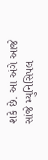શકે છે. આ અંગે આજે સાંજે મ્યુનિસિપલ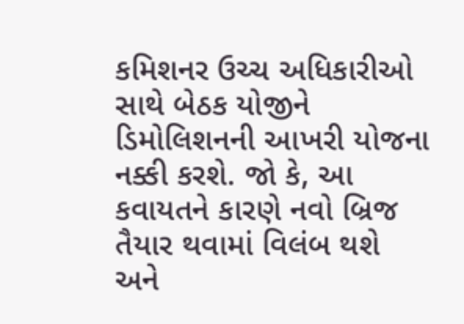કમિશનર ઉચ્ચ અધિકારીઓ સાથે બેઠક યોજીને ડિમોલિશનની આખરી યોજના નક્કી કરશે. જો કે, આ કવાયતને કારણે નવો બ્રિજ તૈયાર થવામાં વિલંબ થશે અને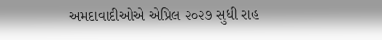અમદાવાદીઓએ એપ્રિલ ૨૦૨૭ સુધી રાહ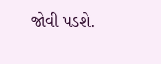જોવી પડશે.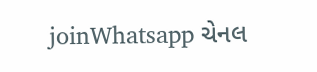joinWhatsapp ચેનલ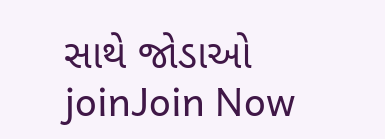સાથે જોડાઓ
joinJoin Now